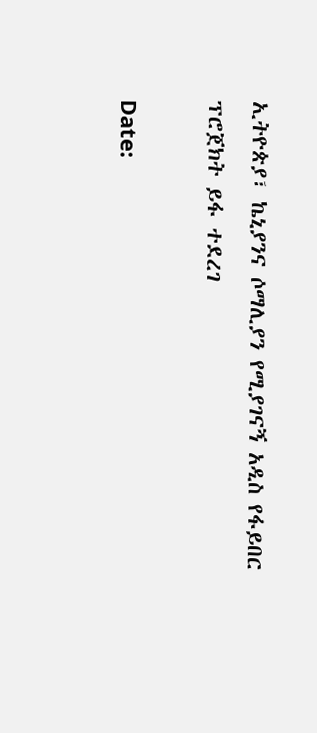ኢትዮጵያ፣ ኬኒያንና ሶማሊያን የሚያገናኝ አዲስ የፋይበር ፕሮጀክት ይፋ ተደረገ

Date: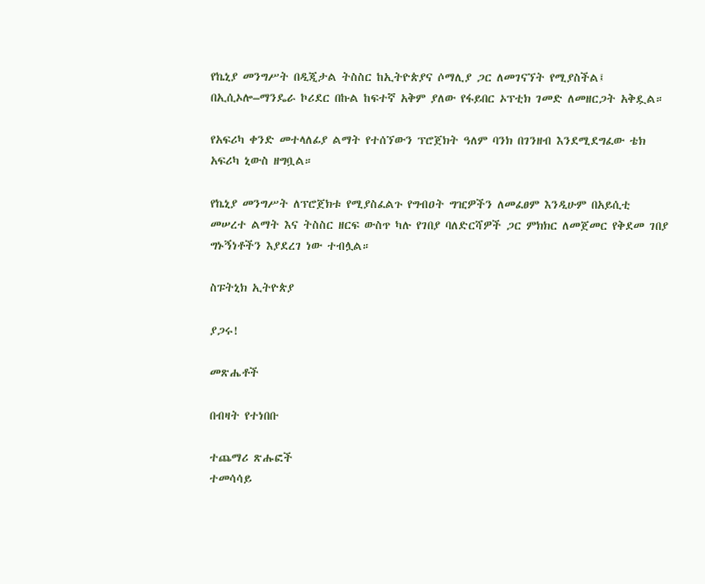የኬኒያ መንግሥት በዲጂታል ትስስር ከኢትዮጵያና ሶማሊያ ጋር ለመገናኘት የሚያስችል፤ በኢሲኦሎ–ማንዴራ ኮሪደር በኩል ከፍተኛ አቅም ያለው የፋይበር ኦፕቲክ ገመድ ለመዘርጋት አቅዷል።

የአፍሪካ ቀንድ መተላለፊያ ልማት የተሰኘውን ፕሮጀክት ዓለም ባንክ በገንዘብ እንደሚደግፈው ቴክ አፍሪካ ኒውስ ዘግቧል።

የኬኒያ መንግሥት ለፕሮጀክቱ የሚያስፈልጉ የግብዐት ግዢዎችን ለመፈፀም እንዲሁም በአይሲቲ መሠረተ ልማት እና ትስስር ዘርፍ ውስጥ ካሉ የገበያ ባለድርሻዎች ጋር ምክክር ለመጀመር የቅደመ ገበያ ግኑኝነቶችን እያደረገ ነው ተብሏል።

ስፑትኒክ ኢትዮጵያ

ያጋሩ!

መጽሔቶች

በብዛት የተነበቡ

ተጨማሪ ጽሑፎች
ተመሳሳይ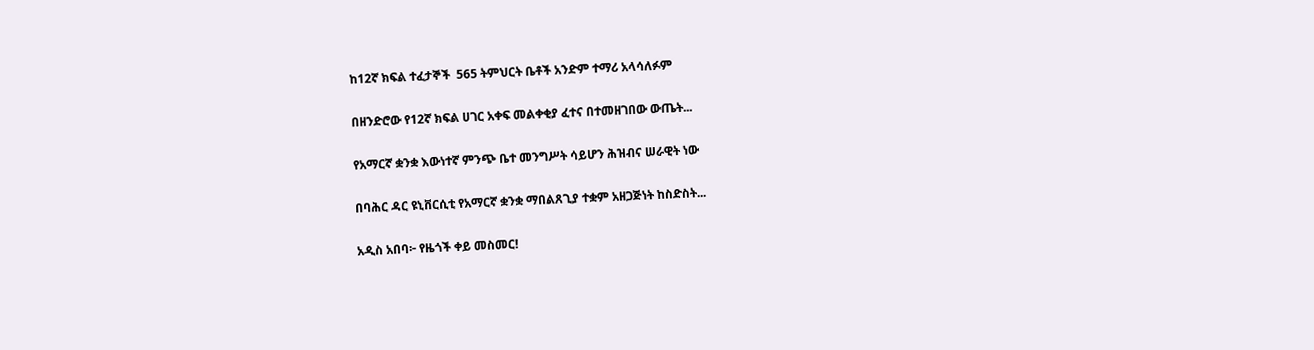ከ12ኛ ክፍል ተፈታኞች  565 ትምህርት ቤቶች አንድም ተማሪ አላሳለፉም

በዘንድሮው የ12ኛ ክፍል ሀገር አቀፍ መልቀቂያ ፈተና በተመዘገበው ውጤት...

የአማርኛ ቋንቋ እውነተኛ ምንጭ ቤተ መንግሥት ሳይሆን ሕዝብና ሠራዊት ነው

በባሕር ዳር ዩኒቨርሲቲ የአማርኛ ቋንቋ ማበልጸጊያ ተቋም አዘጋጅነት ከስድስት...

አዲስ አበባ፦ የዜጎች ቀይ መስመር!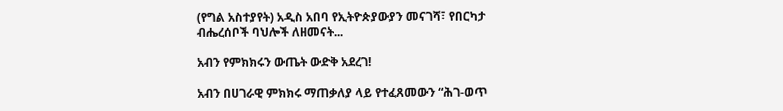(የግል አስተያየት) አዲስ አበባ የኢትዮጵያውያን መናገሻ፣ የበርካታ ብሔረሰቦች ባህሎች ለዘመናት...

አብን የምክክሩን ውጤት ውድቅ አደረገ!

አብን በሀገራዊ ምክክሩ ማጠቃለያ ላይ የተፈጸመውን “ሕገ-ወጥ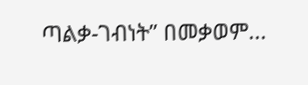ጣልቃ-ገብነት” በመቃወም...